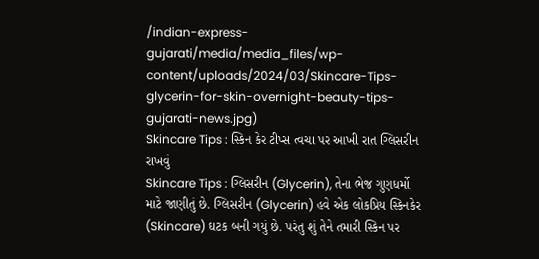/indian-express-gujarati/media/media_files/wp-content/uploads/2024/03/Skincare-Tips-glycerin-for-skin-overnight-beauty-tips-gujarati-news.jpg)
Skincare Tips : સ્કિન કેર ટીપ્સ ત્વચા પર આખી રાત ગ્લિસરીન રાખવું
Skincare Tips : ગ્લિસરીન (Glycerin), તેના ભેજ ગુણધર્મો માટે જાણીતું છે. ગ્લિસરીન (Glycerin) હવે એક લોકપ્રિય સ્કિનકેર (Skincare) ઘટક બની ગયું છે. પરંતુ શું તેને તમારી સ્કિન પર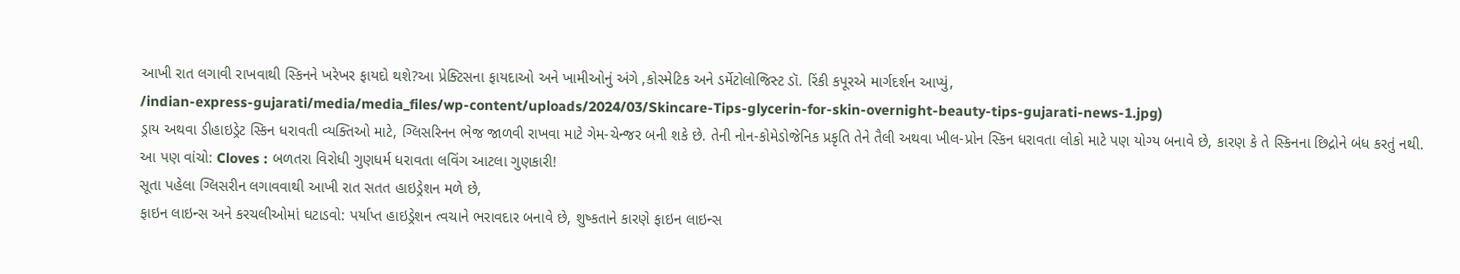આખી રાત લગાવી રાખવાથી સ્કિનને ખરેખર ફાયદો થશે?આ પ્રેક્ટિસના ફાયદાઓ અને ખામીઓનું અંગે ,કોસ્મેટિક અને ડર્મેટોલોજિસ્ટ ડૉ. રિંકી કપૂરએ માર્ગદર્શન આપ્યું,
/indian-express-gujarati/media/media_files/wp-content/uploads/2024/03/Skincare-Tips-glycerin-for-skin-overnight-beauty-tips-gujarati-news-1.jpg)
ડ્રાય અથવા ડીહાઇડ્રેટ સ્કિન ધરાવતી વ્યક્તિઓ માટે, ગ્લિસરિનન ભેજ જાળવી રાખવા માટે ગેમ-ચેન્જર બની શકે છે. તેની નોન-કોમેડોજેનિક પ્રકૃતિ તેને તૈલી અથવા ખીલ-પ્રોન સ્કિન ધરાવતા લોકો માટે પણ યોગ્ય બનાવે છે, કારણ કે તે સ્કિનના છિદ્રોને બંધ કરતું નથી.
આ પણ વાંચો: Cloves : બળતરા વિરોધી ગુણધર્મ ધરાવતા લવિંગ આટલા ગુણકારી!
સૂતા પહેલા ગ્લિસરીન લગાવવાથી આખી રાત સતત હાઇડ્રેશન મળે છે,
ફાઇન લાઇન્સ અને કરચલીઓમાં ઘટાડવો: પર્યાપ્ત હાઇડ્રેશન ત્વચાને ભરાવદાર બનાવે છે, શુષ્કતાને કારણે ફાઇન લાઇન્સ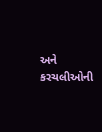અને કરચલીઓની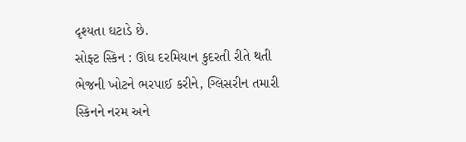દૃશ્યતા ઘટાડે છે.
સોફ્ટ સ્કિન : ઊંઘ દરમિયાન કુદરતી રીતે થતી ભેજની ખોટને ભરપાઈ કરીને, ગ્લિસરીન તમારી સ્કિનને નરમ અને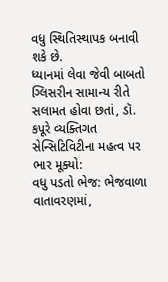વધુ સ્થિતિસ્થાપક બનાવી શકે છે.
ધ્યાનમાં લેવા જેવી બાબતો
ગ્લિસરીન સામાન્ય રીતે સલામત હોવા છતાં, ડૉ. કપૂરે વ્યક્તિગત સેન્સિટિવિટીના મહત્વ પર ભાર મૂક્યો:
વધુ પડતો ભેજ: ભેજવાળા વાતાવરણમાં,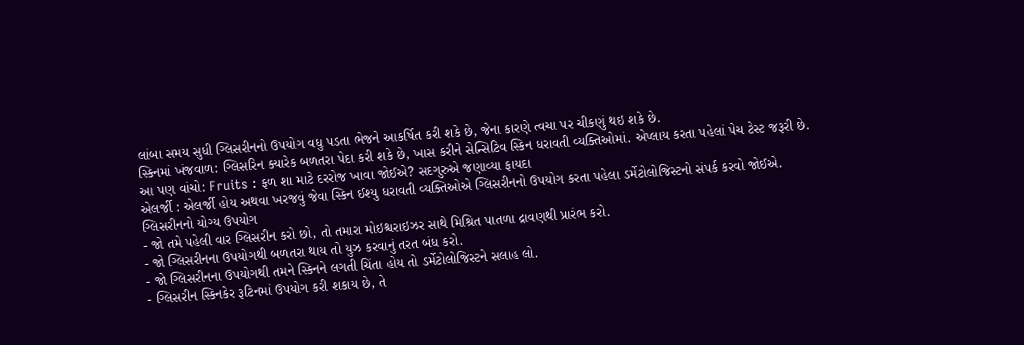લાંબા સમય સુધી ગ્લિસરીનનો ઉપયોગ વધુ પડતા ભેજને આકર્ષિત કરી શકે છે, જેના કારણે ત્વચા પર ચીકણું થઇ શકે છે.
સ્કિનમાં ખંજવાળ: ગ્લિસરિન ક્યારેક બળતરા પેદા કરી શકે છે, ખાસ કરીને સેન્સિટિવ સ્કિન ધરાવતી વ્યક્તિઓમાં. એપ્લાય કરતા પહેલાં પેચ ટેસ્ટ જરૂરી છે.
આ પણ વાંચો: Fruits : ફળ શા માટે દરરોજ ખાવા જોઈએ? સદગુરુએ જણાવ્યા ફાયદા
એલર્જી : એલર્જી હોય અથવા ખરજવું જેવા સ્કિન ઈશ્યુ ધરાવતી વ્યક્તિઓએ ગ્લિસરીનનો ઉપયોગ કરતા પહેલા ડર્મેટોલોજિસ્ટનો સંપર્ક કરવો જોઈએ.
ગ્લિસરીનનો યોગ્ય ઉપયોગ
- જો તમે પહેલી વાર ગ્લિસરીન કરો છો, તો તમારા મોઇશ્ચરાઇઝર સાથે મિશ્રિત પાતળા દ્રાવણથી પ્રારંભ કરો.
- જો ગ્લિસરીનના ઉપયોગથી બળતરા થાય તો યુઝ કરવાનું તરત બંધ કરો.
- જો ગ્લિસરીનના ઉપયોગથી તમને સ્કિનને લગતી ચિંતા હોય તો ડર્મેટોલોજિસ્ટને સલાહ લો.
- ગ્લિસરીન સ્કિનકેર રૂટિનમાં ઉપયોગ કરી શકાય છે, તે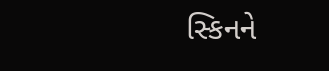સ્કિનને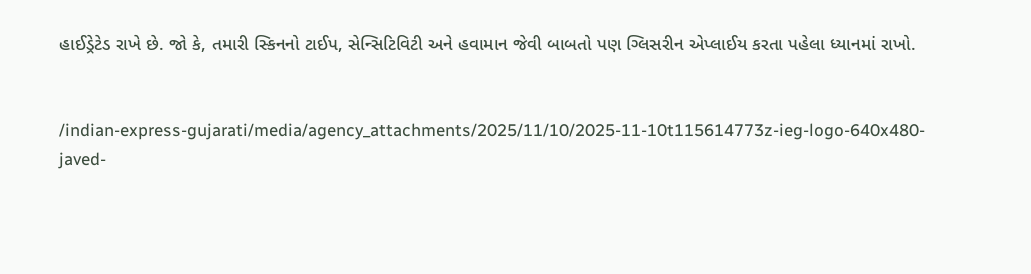હાઈડ્રેટેડ રાખે છે. જો કે, તમારી સ્કિનનો ટાઈપ, સેન્સિટિવિટી અને હવામાન જેવી બાબતો પણ ગ્લિસરીન એપ્લાઈય કરતા પહેલા ધ્યાનમાં રાખો.


/indian-express-gujarati/media/agency_attachments/2025/11/10/2025-11-10t115614773z-ieg-logo-640x480-javed-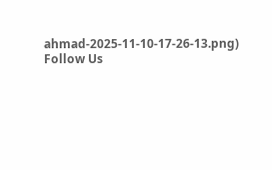ahmad-2025-11-10-17-26-13.png)
Follow Us